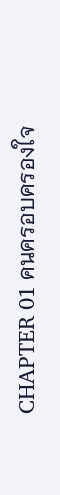CHAPTER 01 คนครอบครองใจ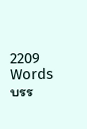2209 Words
บรร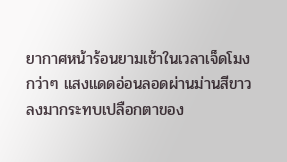ยากาศหน้าร้อนยามเช้าในเวลาเจ็ดโมงกว่าๆ แสงแดดอ่อนลอดผ่านม่านสีขาวลงมากระทบเปลือกตาของ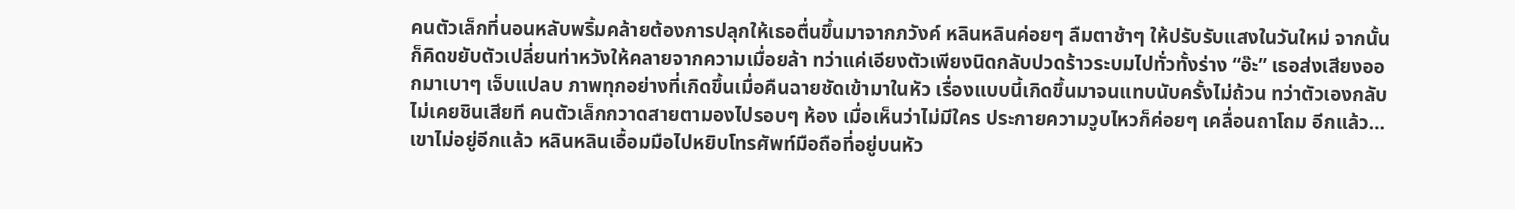คนตัวเล็กที่นอนหลับพริ้มคล้ายต้องการปลุกให้เธอตื่นขึ้นมาจากภวังค์ หลินหลินค่อยๆ ลืมตาช้าๆ ให้ปรับรับแสงในวันใหม่ จากนั้นก็คิดขยับตัวเปลี่ยนท่าหวังให้คลายจากความเมื่อยล้า ทว่าแค่เอียงตัวเพียงนิดกลับปวดร้าวระบมไปทั่วทั้งร่าง “อ๊ะ” เธอส่งเสียงออกมาเบาๆ เจ็บแปลบ ภาพทุกอย่างที่เกิดขึ้นเมื่อคืนฉายชัดเข้ามาในหัว เรื่องแบบนี้เกิดขึ้นมาจนแทบนับครั้งไม่ถ้วน ทว่าตัวเองกลับไม่เคยชินเสียที คนตัวเล็กกวาดสายตามองไปรอบๆ ห้อง เมื่อเห็นว่าไม่มีใคร ประกายความวูบไหวก็ค่อยๆ เคลื่อนถาโถม อีกแล้ว…เขาไม่อยู่อีกแล้ว หลินหลินเอื้อมมือไปหยิบโทรศัพท์มือถือที่อยู่บนหัว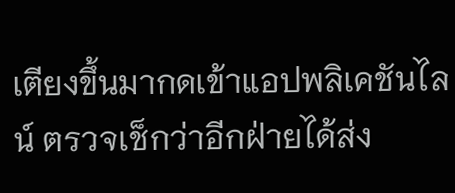เตียงขึ้นมากดเข้าแอปพลิเคชันไลน์ ตรวจเช็กว่าอีกฝ่ายได้ส่ง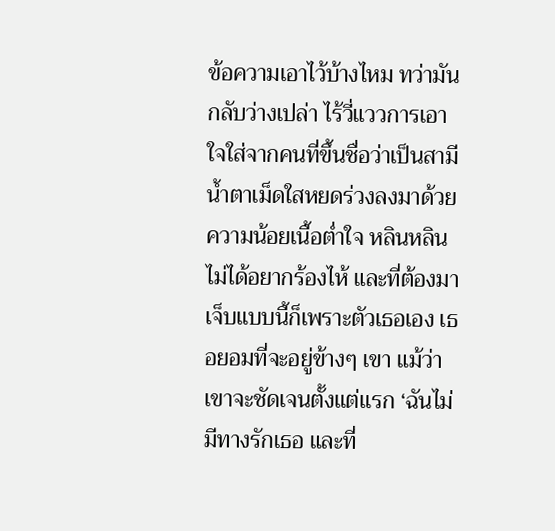ข้อความเอาไว้บ้างไหม ทว่ามันกลับว่างเปล่า ไร้วี่แววการเอาใจใส่จากคนที่ขึ้นชื่อว่าเป็นสามี น้ำตาเม็ดใสหยดร่วงลงมาด้วยความน้อยเนื้อต่ำใจ หลินหลินไม่ได้อยากร้องไห้ และที่ต้องมาเจ็บแบบนี้ก็เพราะตัวเธอเอง เธอยอมที่จะอยู่ข้างๆ เขา แม้ว่าเขาจะชัดเจนตั้งแต่แรก ‘ฉันไม่มีทางรักเธอ และที่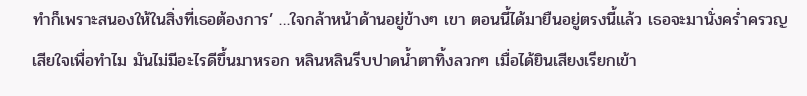ทำก็เพราะสนองให้ในสิ่งที่เธอต้องการ’ …ใจกล้าหน้าด้านอยู่ข้างๆ เขา ตอนนี้ได้มายืนอยู่ตรงนี้แล้ว เธอจะมานั่งคร่ำครวญเสียใจเพื่อทำไม มันไม่มีอะไรดีขึ้นมาหรอก หลินหลินรีบปาดน้ำตาทิ้งลวกๆ เมื่อได้ยินเสียงเรียกเข้า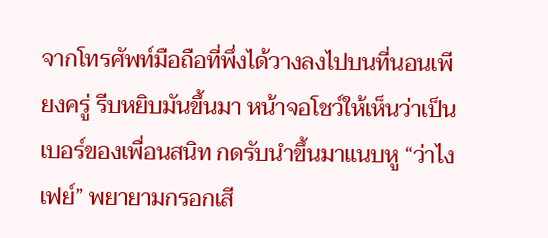จากโทรศัพท์มือถือที่พึ่งได้วางลงไปบนที่นอนเพียงครู่ รีบหยิบมันขึ้นมา หน้าจอโชว์ให้เห็นว่าเป็นเบอร์ของเพื่อนสนิท กดรับนำขึ้นมาแนบหู “ว่าไงเฟย์” พยายามกรอกเสี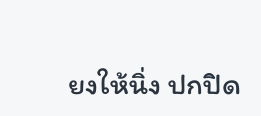ยงให้นิ่ง ปกปิด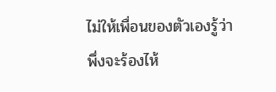ไม่ให้เพื่อนของตัวเองรู้ว่าพึ่งจะร้องไห้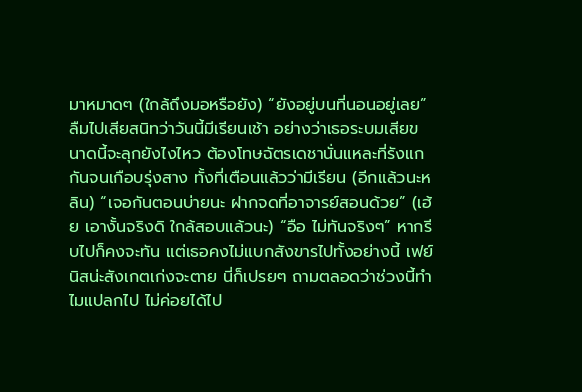มาหมาดๆ (ใกล้ถึงมอหรือยัง) “ยังอยู่บนที่นอนอยู่เลย” ลืมไปเสียสนิทว่าวันนี้มีเรียนเช้า อย่างว่าเธอระบมเสียขนาดนี้จะลุกยังไงไหว ต้องโทษฉัตรเดชานั่นแหละที่รังแกกันจนเกือบรุ่งสาง ทั้งที่เตือนแล้วว่ามีเรียน (อีกแล้วนะหลิน) “เจอกันตอนบ่ายนะ ฝากจดที่อาจารย์สอนด้วย” (เฮ้ย เอางั้นจริงดิ ใกล้สอบแล้วนะ) “อือ ไม่ทันจริงๆ” หากรีบไปก็คงจะทัน แต่เธอคงไม่แบกสังขารไปทั้งอย่างนี้ เฟย์นิสน่ะสังเกตเก่งจะตาย นี่ก็เปรยๆ ถามตลอดว่าช่วงนี้ทำไมแปลกไป ไม่ค่อยได้ไป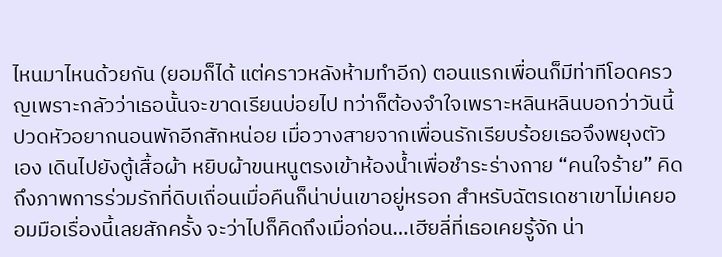ไหนมาไหนด้วยกัน (ยอมก็ได้ แต่คราวหลังห้ามทำอีก) ตอนแรกเพื่อนก็มีท่าทีโอดครวญเพราะกลัวว่าเธอนั้นจะขาดเรียนบ่อยไป ทว่าก็ต้องจำใจเพราะหลินหลินบอกว่าวันนี้ปวดหัวอยากนอนพักอีกสักหน่อย เมื่อวางสายจากเพื่อนรักเรียบร้อยเธอจึงพยุงตัวเอง เดินไปยังตู้เสื้อผ้า หยิบผ้าขนหนูตรงเข้าห้องน้ำเพื่อชำระร่างกาย “คนใจร้าย” คิดถึงภาพการร่วมรักที่ดิบเถื่อนเมื่อคืนก็น่าบ่นเขาอยู่หรอก สำหรับฉัตรเดชาเขาไม่เคยออมมือเรื่องนี้เลยสักครั้ง จะว่าไปก็คิดถึงเมื่อก่อน…เฮียลี่ที่เธอเคยรู้จัก น่า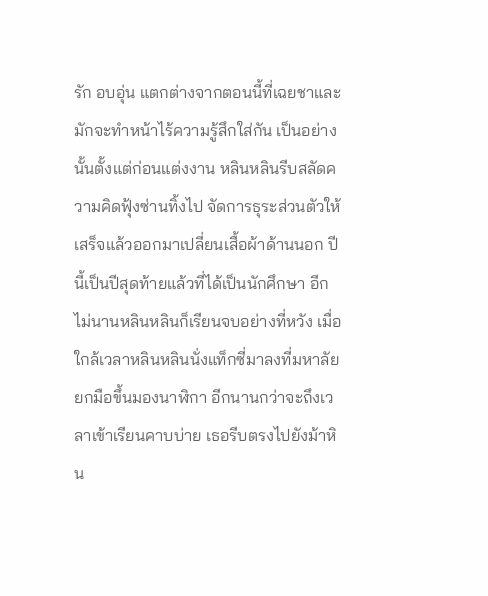รัก อบอุ่น แตกต่างจากตอนนี้ที่เฉยชาและมักจะทำหน้าไร้ความรู้สึกใส่กัน เป็นอย่างนั้นตั้งแต่ก่อนแต่งงาน หลินหลินรีบสลัดความคิดฟุ้งซ่านทิ้งไป จัดการธุระส่วนตัวให้เสร็จแล้วออกมาเปลี่ยนเสื้อผ้าด้านนอก ปีนี้เป็นปีสุดท้ายแล้วที่ได้เป็นนักศึกษา อีกไม่นานหลินหลินก็เรียนจบอย่างที่หวัง เมื่อใกล้เวลาหลินหลินนั่งแท็กซี่มาลงที่มหาลัย ยกมือขึ้นมองนาฬิกา อีกนานกว่าจะถึงเวลาเข้าเรียนคาบบ่าย เธอรีบตรงไปยังม้าหิน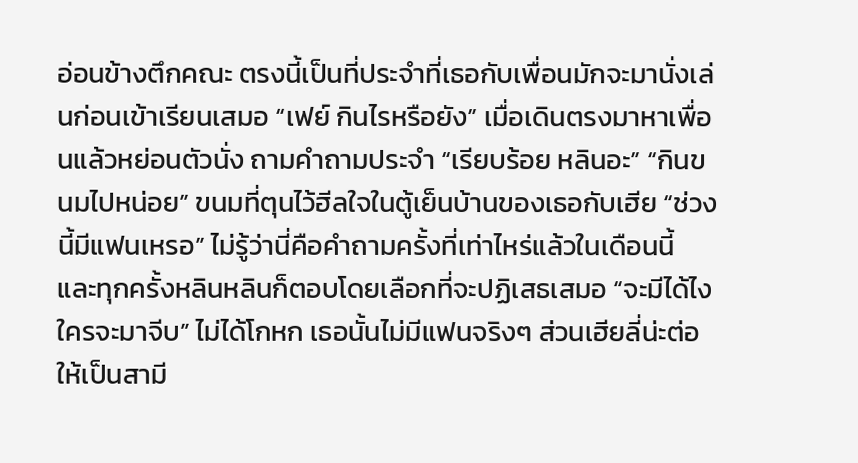อ่อนข้างตึกคณะ ตรงนี้เป็นที่ประจำที่เธอกับเพื่อนมักจะมานั่งเล่นก่อนเข้าเรียนเสมอ “เฟย์ กินไรหรือยัง” เมื่อเดินตรงมาหาเพื่อนแล้วหย่อนตัวนั่ง ถามคำถามประจำ “เรียบร้อย หลินอะ” “กินขนมไปหน่อย” ขนมที่ตุนไว้ฮีลใจในตู้เย็นบ้านของเธอกับเฮีย “ช่วงนี้มีแฟนเหรอ” ไม่รู้ว่านี่คือคำถามครั้งที่เท่าไหร่แล้วในเดือนนี้ และทุกครั้งหลินหลินก็ตอบโดยเลือกที่จะปฏิเสธเสมอ “จะมีได้ไง ใครจะมาจีบ” ไม่ได้โกหก เธอนั้นไม่มีแฟนจริงๆ ส่วนเฮียลี่น่ะต่อให้เป็นสามี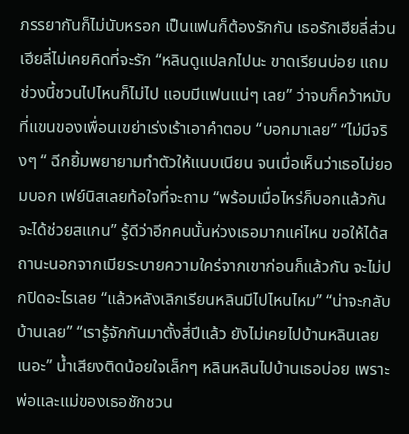ภรรยากันก็ไม่นับหรอก เป็นแฟนก็ต้องรักกัน เธอรักเฮียลี่ส่วนเฮียลี่ไม่เคยคิดที่จะรัก “หลินดูแปลกไปนะ ขาดเรียนบ่อย แถมช่วงนี้ชวนไปไหนก็ไม่ไป แอบมีแฟนแน่ๆ เลย” ว่าจบก็คว้าหมับที่แขนของเพื่อนเขย่าเร่งเร้าเอาคำตอบ “บอกมาเลย” “ไม่มีจริงๆ “ ฉีกยิ้มพยายามทำตัวให้แนบเนียน จนเมื่อเห็นว่าเธอไม่ยอมบอก เฟย์นิสเลยท้อใจที่จะถาม “พร้อมเมื่อไหร่ก็บอกแล้วกัน จะได้ช่วยสแกน” รู้ดีว่าอีกคนนั้นห่วงเธอมากแค่ไหน ขอให้ได้สถานะนอกจากเมียระบายความใคร่จากเขาก่อนก็แล้วกัน จะไม่ปกปิดอะไรเลย “แล้วหลังเลิกเรียนหลินมีไปไหนไหม” “น่าจะกลับบ้านเลย” “เรารู้จักกันมาตั้งสี่ปีแล้ว ยังไม่เคยไปบ้านหลินเลยเนอะ” น้ำเสียงติดน้อยใจเล็กๆ หลินหลินไปบ้านเธอบ่อย เพราะพ่อและแม่ของเธอชักชวน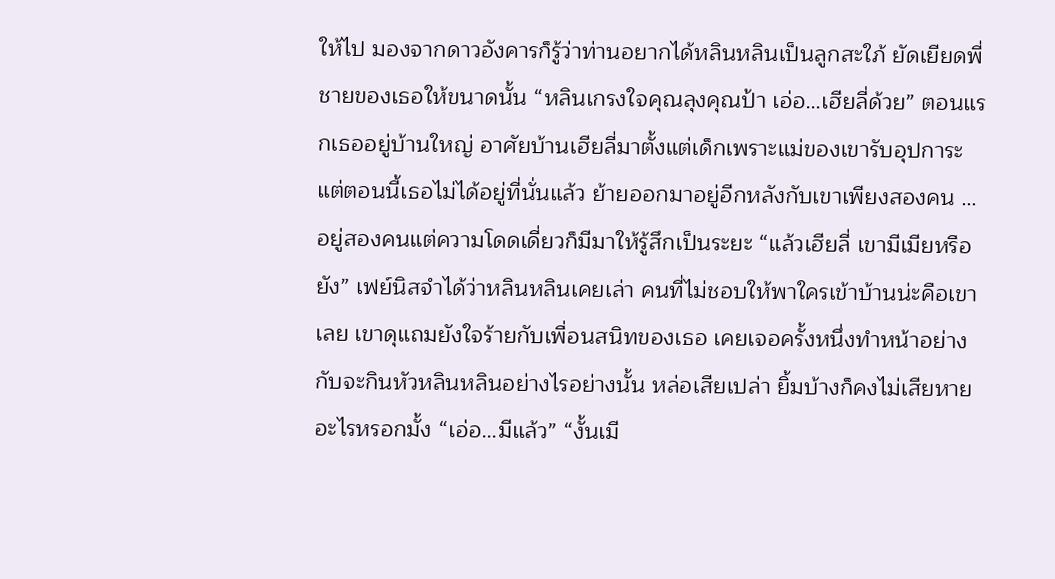ให้ไป มองจากดาวอังคารก็รู้ว่าท่านอยากได้หลินหลินเป็นลูกสะใภ้ ยัดเยียดพี่ชายของเธอให้ขนาดนั้น “หลินเกรงใจคุณลุงคุณป้า เอ่อ…เฮียลี่ด้วย” ตอนแรกเธออยู่บ้านใหญ่ อาศัยบ้านเฮียลี่มาตั้งแต่เด็กเพราะแม่ของเขารับอุปการะ แต่ตอนนี้เธอไม่ได้อยู่ที่นั่นแล้ว ย้ายออกมาอยู่อีกหลังกับเขาเพียงสองคน …อยู่สองคนแต่ความโดดเดี่ยวก็มีมาให้รู้สึกเป็นระยะ “แล้วเฮียลี่ เขามีเมียหรือยัง” เฟย์นิสจำได้ว่าหลินหลินเคยเล่า คนที่ไม่ชอบให้พาใครเข้าบ้านน่ะคือเขาเลย เขาดุแถมยังใจร้ายกับเพื่อนสนิทของเธอ เคยเจอครั้งหนึ่งทำหน้าอย่างกับจะกินหัวหลินหลินอย่างไรอย่างนั้น หล่อเสียเปล่า ยิ้มบ้างก็คงไม่เสียหายอะไรหรอกมั้ง “เอ่อ…มีแล้ว” “งั้นเมี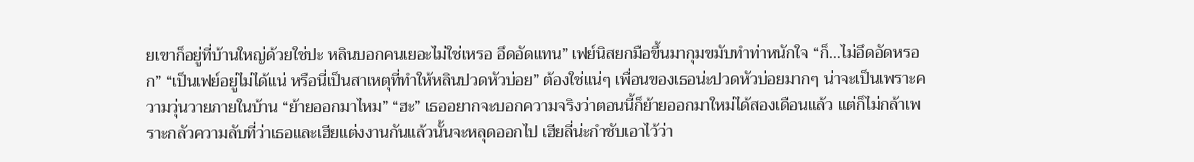ยเขาก็อยู่ที่บ้านใหญ่ด้วยใช่ปะ หลินบอกคนเยอะไม่ใช่เหรอ อึดอัดแทน” เฟย์นิสยกมือขึ้นมากุมขมับทำท่าหนักใจ “ก็…ไม่อึดอัดหรอก” “เป็นเฟย์อยู่ไม่ได้แน่ หรือนี่เป็นสาเหตุที่ทำให้หลินปวดหัวบ่อย” ต้องใช่แน่ๆ เพื่อนของเธอน่ะปวดหัวบ่อยมากๆ น่าจะเป็นเพราะความวุ่นวายภายในบ้าน “ย้ายออกมาไหม” “ฮะ” เธออยากจะบอกความจริงว่าตอนนี้ก็ย้ายออกมาใหม่ได้สองเดือนแล้ว แต่ก็ไม่กล้าเพราะกลัวความลับที่ว่าเธอและเฮียแต่งงานกันแล้วนั้นจะหลุดออกไป เฮียลี่น่ะกำชับเอาไว้ว่า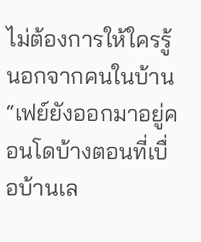ไม่ต้องการให้ใครรู้นอกจากคนในบ้าน “เฟย์ยังออกมาอยู่คอนโดบ้างตอนที่เบื่อบ้านเล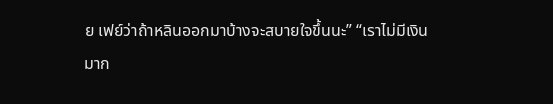ย เฟย์ว่าถ้าหลินออกมาบ้างจะสบายใจขึ้นนะ” “เราไม่มีเงินมาก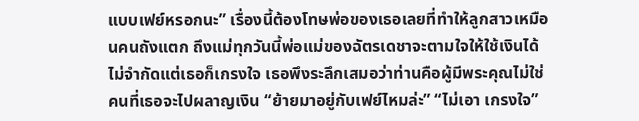แบบเฟย์หรอกนะ” เรื่องนี้ต้องโทษพ่อของเธอเลยที่ทำให้ลูกสาวเหมือนคนถังแตก ถึงแม่ทุกวันนี้พ่อแม่ของฉัตรเดชาจะตามใจให้ใช้เงินได้ไม่จำกัดแต่เธอก็เกรงใจ เธอพึงระลึกเสมอว่าท่านคือผู้มีพระคุณไม่ใช่คนที่เธอจะไปผลาญเงิน “ย้ายมาอยู่กับเฟย์ไหมล่ะ” “ไม่เอา เกรงใจ”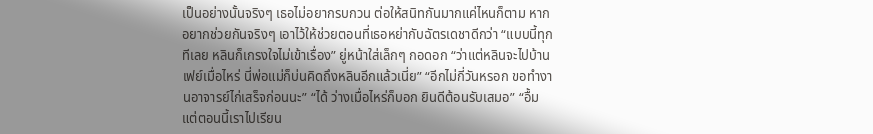เป็นอย่างนั้นจริงๆ เธอไม่อยากรบกวน ต่อให้สนิทกันมากแค่ไหนก็ตาม หากอยากช่วยกันจริงๆ เอาไว้ให้ช่วยตอนที่เธอหย่ากับฉัตรเดชาดีกว่า “แบบนี้ทุกทีเลย หลินก็เกรงใจไม่เข้าเรื่อง” ยู่หน้าใส่เล็กๆ กอดอก “ว่าแต่หลินจะไปบ้านเฟย์เมื่อไหร่ นี่พ่อแม่ก็บ่นคิดถึงหลินอีกแล้วเนี่ย” “อีกไม่กี่วันหรอก ขอทำงานอาจารย์ไก่เสร็จก่อนนะ” “ได้ ว่างเมื่อไหร่ก็บอก ยินดีต้อนรับเสมอ” “อื้ม แต่ตอนนี้เราไปเรียน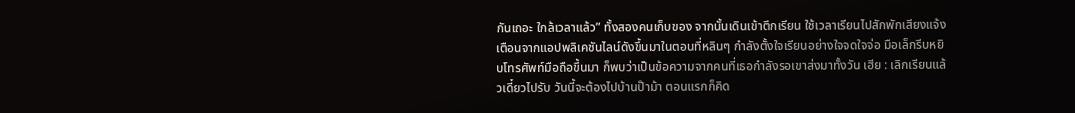กันเถอะ ใกล้เวลาแล้ว” ทั้งสองคนเก็บของ จากนั้นเดินเข้าตึกเรียน ใช้เวลาเรียนไปสักพักเสียงแจ้งเตือนจากแอปพลิเคชันไลน์ดังขึ้นมาในตอนที่หลินๆ กำลังตั้งใจเรียนอย่างใจจดใจจ่อ มือเล็กรีบหยิบโทรศัพท์มือถือขึ้นมา ก็พบว่าเป็นข้อความจากคนที่เธอกำลังรอเขาส่งมาทั้งวัน เฮีย : เลิกเรียนแล้วเดี๋ยวไปรับ วันนี้จะต้องไปบ้านป๊าม้า ตอนแรกก็คิด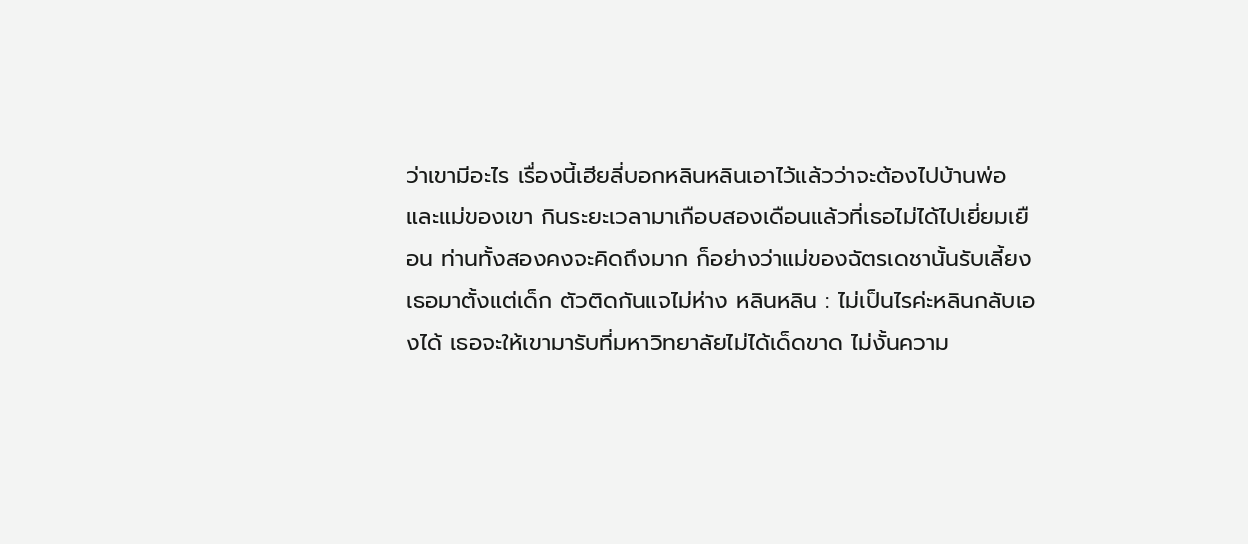ว่าเขามีอะไร เรื่องนี้เฮียลี่บอกหลินหลินเอาไว้แล้วว่าจะต้องไปบ้านพ่อและแม่ของเขา กินระยะเวลามาเกือบสองเดือนแล้วที่เธอไม่ได้ไปเยี่ยมเยือน ท่านทั้งสองคงจะคิดถึงมาก ก็อย่างว่าแม่ของฉัตรเดชานั้นรับเลี้ยงเธอมาตั้งแต่เด็ก ตัวติดกันแจไม่ห่าง หลินหลิน : ไม่เป็นไรค่ะหลินกลับเองได้ เธอจะให้เขามารับที่มหาวิทยาลัยไม่ได้เด็ดขาด ไม่งั้นความ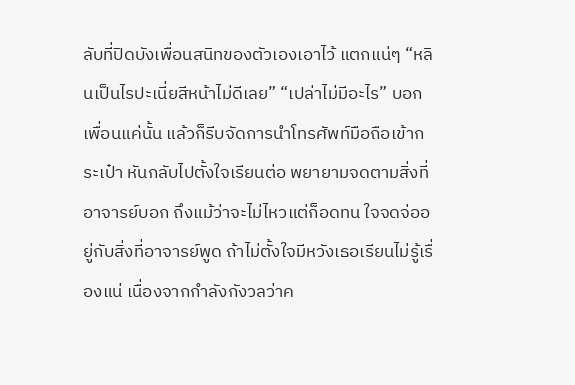ลับที่ปิดบังเพื่อนสนิทของตัวเองเอาไว้ แตกแน่ๆ “หลินเป็นไรปะเนี่ยสีหน้าไม่ดีเลย” “เปล่าไม่มีอะไร” บอกเพื่อนแค่นั้น แล้วก็รีบจัดการนำโทรศัพท์มือถือเข้ากระเป๋า หันกลับไปตั้งใจเรียนต่อ พยายามจดตามสิ่งที่อาจารย์บอก ถึงแม้ว่าจะไม่ไหวแต่ก็อดทน ใจจดจ่ออยู่กับสิ่งที่อาจารย์พูด ถ้าไม่ตั้งใจมีหวังเธอเรียนไม่รู้เรื่องแน่ เนื่องจากกำลังกังวลว่าค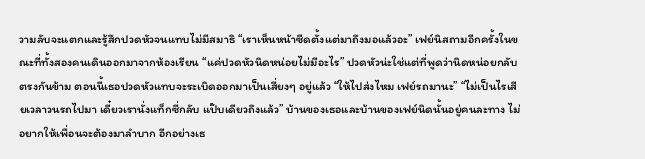วามลับจะแตกและรู้สึกปวดหัวจนแทบไม่มีสมาธิ “เราเห็นหน้าซีดตั้งแต่มาถึงมอแล้วอะ” เฟย์นิสถามอีกครั้งในขณะที่ทั้งสองคนเดินออกมาจากห้องเรียน “แค่ปวดหัวนิดหน่อยไม่มีอะไร” ปวดหัวน่ะใช่แต่ที่พูดว่านิดหน่อยกลับตรงกันข้าม ตอนนี้เธอปวดหัวแทบจะระเบิดออกมาเป็นเสี่ยงๆ อยู่แล้ว “ให้ไปส่งไหม เฟย์รถมานะ” “ไม่เป็นไรเสียเวลาวนรถไปมา เดี๋ยวเรานั่งแท็กซี่กลับ แป๊บเดียวถึงแล้ว” บ้านของเธอและบ้านของเฟย์นิดนั้นอยู่คนละทาง ไม่อยากให้เพื่อนจะต้องมาลำบาก อีกอย่างเธ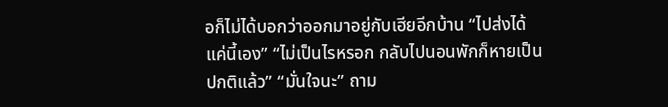อก็ไม่ได้บอกว่าออกมาอยู่กับเฮียอีกบ้าน “ไปส่งได้ แค่นี้เอง” “ไม่เป็นไรหรอก กลับไปนอนพักก็หายเป็นปกติแล้ว” “มั่นใจนะ” ถาม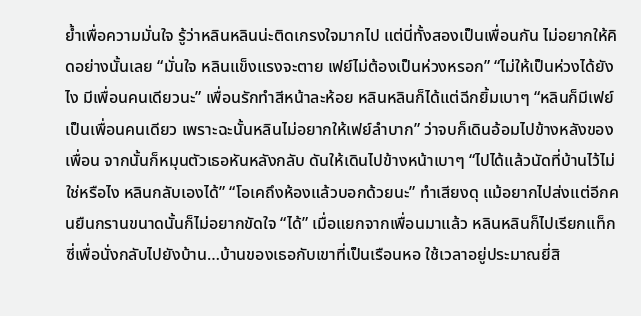ย้ำเพื่อความมั่นใจ รู้ว่าหลินหลินน่ะติดเกรงใจมากไป แต่นี่ทั้งสองเป็นเพื่อนกัน ไม่อยากให้คิดอย่างนั้นเลย “มั่นใจ หลินแข็งแรงจะตาย เฟย์ไม่ต้องเป็นห่วงหรอก” “ไม่ให้เป็นห่วงได้ยังไง มีเพื่อนคนเดียวนะ” เพื่อนรักทำสีหน้าละห้อย หลินหลินก็ได้แต่ฉีกยิ้มเบาๆ “หลินก็มีเฟย์เป็นเพื่อนคนเดียว เพราะฉะนั้นหลินไม่อยากให้เฟย์ลำบาก” ว่าจบก็เดินอ้อมไปข้างหลังของเพื่อน จากนั้นก็หมุนตัวเธอหันหลังกลับ ดันให้เดินไปข้างหน้าเบาๆ “ไปได้แล้วนัดที่บ้านไว้ไม่ใช่หรือไง หลินกลับเองได้” “โอเคถึงห้องแล้วบอกด้วยนะ” ทำเสียงดุ แม้อยากไปส่งแต่อีกคนยืนกรานขนาดนั้นก็ไม่อยากขัดใจ “ได้” เมื่อแยกจากเพื่อนมาแล้ว หลินหลินก็ไปเรียกแท็กซี่เพื่อนั่งกลับไปยังบ้าน…บ้านของเธอกับเขาที่เป็นเรือนหอ ใช้เวลาอยู่ประมาณยี่สิ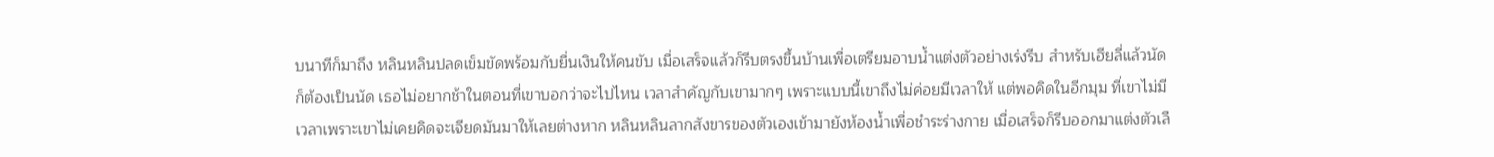บนาทีก็มาถึง หลินหลินปลดเข็มขัดพร้อมกับยื่นเงินให้คนขับ เมื่อเสร็จแล้วก็รีบตรงขึ้นบ้านเพื่อเตรียมอาบน้ำแต่งตัวอย่างเร่งรีบ สำหรับเฮียลี่แล้วนัดก็ต้องเป็นนัด เธอไม่อยากช้าในตอนที่เขาบอกว่าจะไปไหน เวลาสำคัญกับเขามากๆ เพราะแบบนี้เขาถึงไม่ค่อยมีเวลาให้ แต่พอคิดในอีกมุม ที่เขาไม่มีเวลาเพราะเขาไม่เคยคิดจะเจียดมันมาให้เลยต่างหาก หลินหลินลากสังขารของตัวเองเข้ามายังห้องน้ำเพื่อชำระร่างกาย เมื่อเสร็จก็รีบออกมาแต่งตัวเลื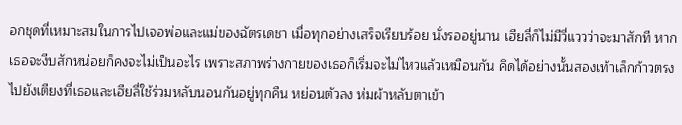อกชุดที่เหมาะสมในการไปเจอพ่อและแม่ของฉัตรเดชา เมื่อทุกอย่างเสร็จเรียบร้อย นั่งรออยู่นาน เฮียลี่ก็ไม่มีวี่แววว่าจะมาสักที หากเธอจะงีบสักหน่อยก็คงจะไม่เป็นอะไร เพราะสภาพร่างกายของเธอก็เริ่มจะไม่ไหวแล้วเหมือนกัน คิดได้อย่างนั้นสองเท้าเล็กก้าวตรงไปยังเตียงที่เธอและเฮียลี่ใช้ร่วมหลับนอนกันอยู่ทุกคืน หย่อนตัวลง ห่มผ้าหลับตาเข้า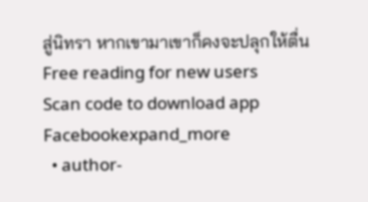สู่นิทรา หากเขามาเขาก็คงจะปลุกให้ตื่น
Free reading for new users
Scan code to download app
Facebookexpand_more
  • author-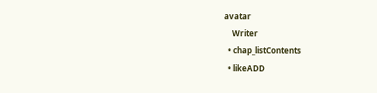avatar
    Writer
  • chap_listContents
  • likeADD